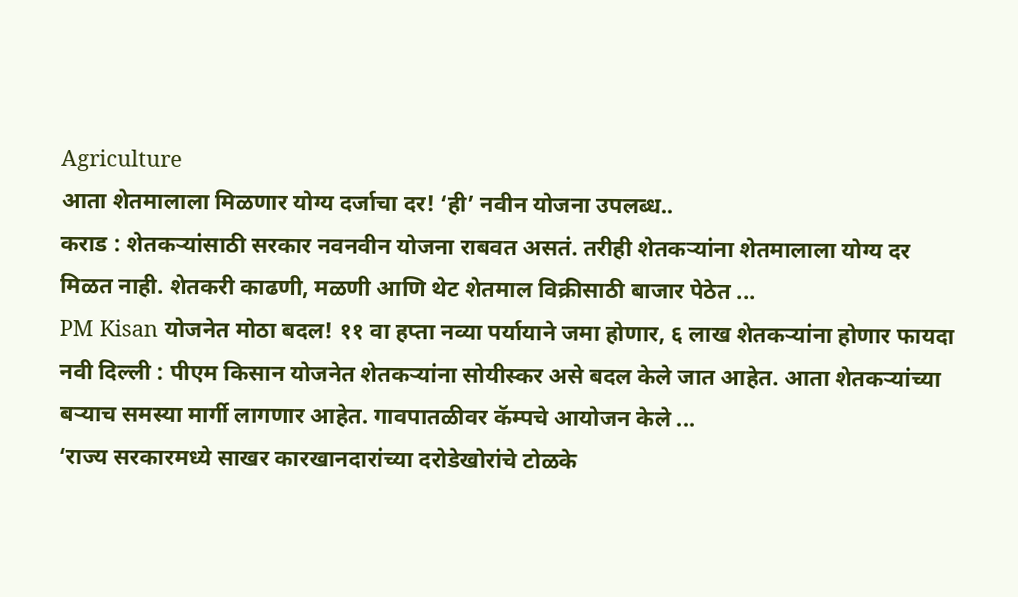Agriculture
आता शेतमालाला मिळणार योग्य दर्जाचा दर! ‘ही’ नवीन योजना उपलब्ध..
कराड : शेतकऱ्यांसाठी सरकार नवनवीन योजना राबवत असतं. तरीही शेतकऱ्यांना शेतमालाला योग्य दर मिळत नाही. शेतकरी काढणी, मळणी आणि थेट शेतमाल विक्रीसाठी बाजार पेठेत ...
PM Kisan योजनेत मोठा बदल! ११ वा हप्ता नव्या पर्यायाने जमा होणार, ६ लाख शेतकऱ्यांना होणार फायदा
नवी दिल्ली : पीएम किसान योजनेत शेतकऱ्यांना सोयीस्कर असे बदल केले जात आहेत. आता शेतकऱ्यांच्या बऱ्याच समस्या मार्गी लागणार आहेत. गावपातळीवर कॅम्पचे आयोजन केले ...
‘राज्य सरकारमध्ये साखर कारखानदारांच्या दरोडेखोरांचे टोळके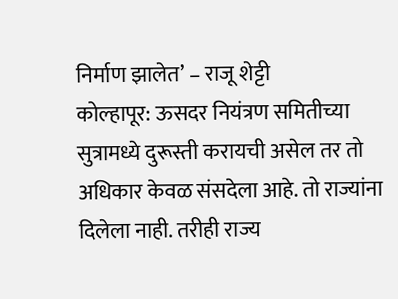निर्माण झालेत’ – राजू शेट्टी
कोल्हापूर: ऊसदर नियंत्रण समितीच्या सुत्रामध्ये दुरूस्ती करायची असेल तर तो अधिकार केवळ संसदेला आहे. तो राज्यांना दिलेला नाही. तरीही राज्य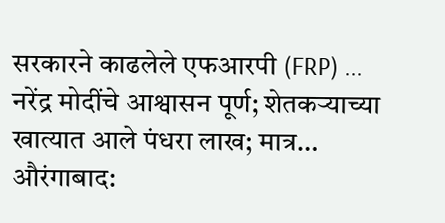सरकारने काढलेले एफआरपी (FRP) ...
नरेंद्र मोदींचे आश्वासन पूर्ण; शेतकऱ्याच्या खात्यात आले पंधरा लाख; मात्र…
औरंगाबाद: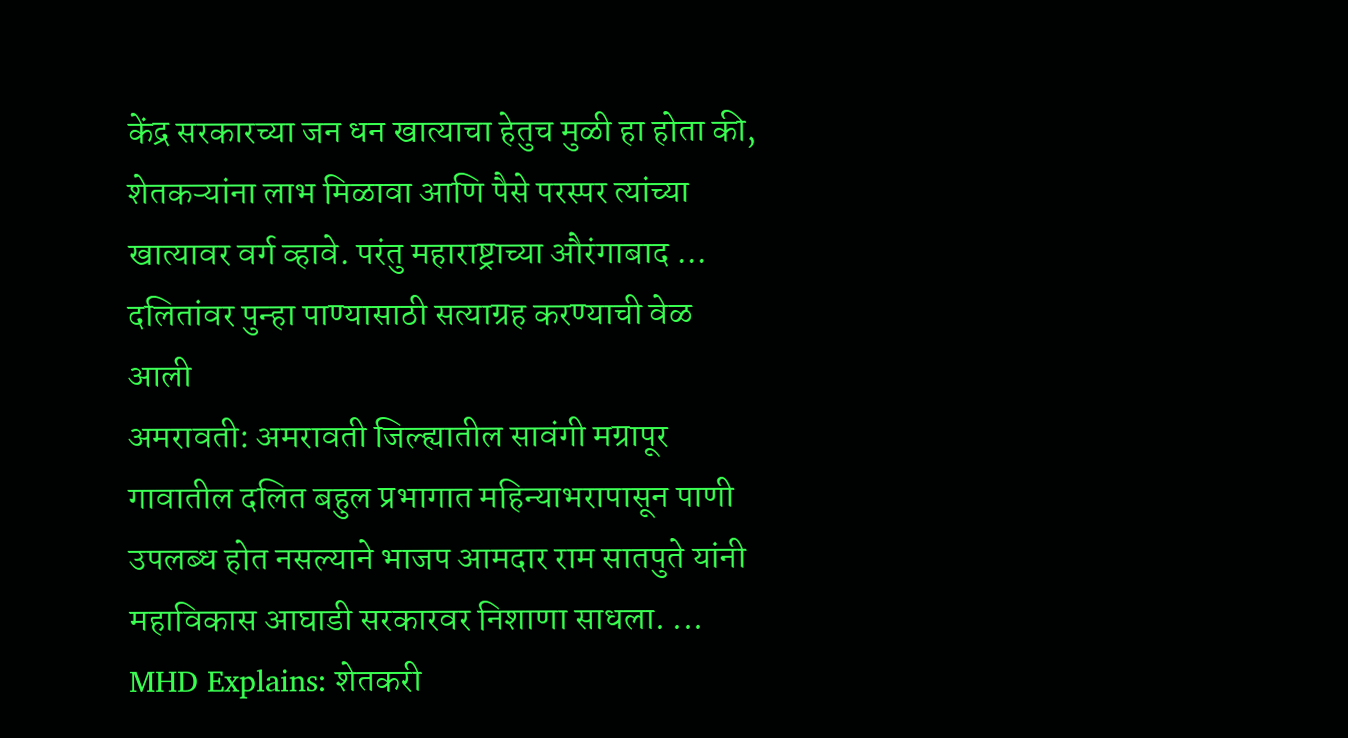केंद्र सरकारच्या जन धन खात्याचा हेतुच मुळी हा होता की, शेतकऱ्यांना लाभ मिळावा आणि पैसे परस्पर त्यांच्या खात्यावर वर्ग व्हावे. परंतु महाराष्ट्राच्या औरंगाबाद ...
दलितांवर पुन्हा पाण्यासाठी सत्याग्रह करण्याची वेळ आली
अमरावती: अमरावती जिल्ह्यातील सावंगी मग्रापूर गावातील दलित बहुल प्रभागात महिन्याभरापासून पाणी उपलब्ध होत नसल्याने भाजप आमदार राम सातपुते यांनी महाविकास आघाडी सरकारवर निशाणा साधला. ...
MHD Explains: शेतकरी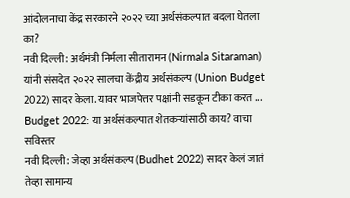आंदोलनाचा केंद्र सरकारने २०२२ च्या अर्थसंकल्पात बदला घेतला का?
नवी दिल्ली: अर्थमंत्री निर्मला सीतारामन (Nirmala Sitaraman) यांनी संसदेत २०२२ सालचा केंद्रीय अर्थसंकल्प (Union Budget 2022) सादर केला. यावर भाजपेत्तर पक्षांनी सडकून टीका करत ...
Budget 2022: या अर्थसंकल्पात शेतकऱ्यांसाठी काय? वाचा सविस्तर
नवी दिल्ली: जेव्हा अर्थसंकल्प (Budhet 2022) सादर केलं जातं तेव्हा सामान्य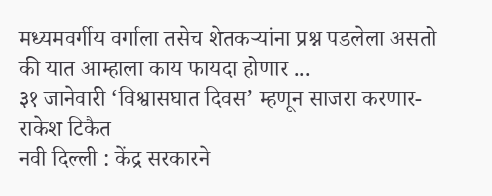मध्यमवर्गीय वर्गाला तसेच शेतकऱ्यांना प्रश्न पडलेला असतो की यात आम्हाला काय फायदा होणार ...
३१ जानेवारी ‘विश्वासघात दिवस’ म्हणून साजरा करणार-राकेश टिकैत
नवी दिल्ली : केंद्र सरकारने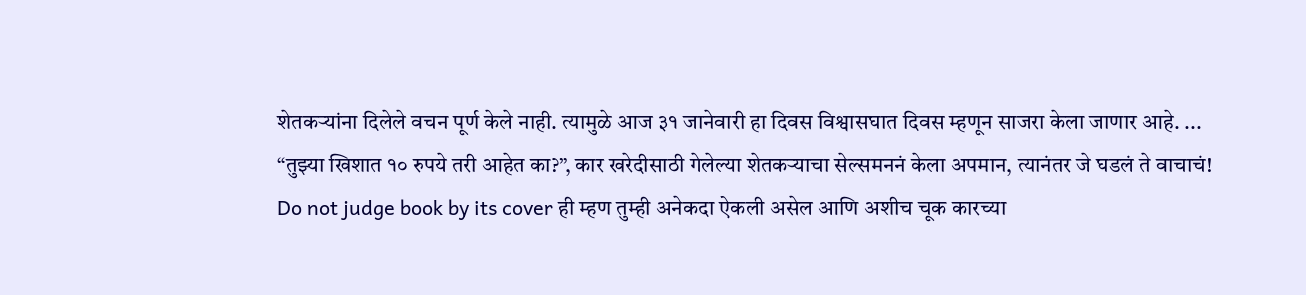शेतकऱ्यांना दिलेले वचन पूर्ण केले नाही. त्यामुळे आज ३१ जानेवारी हा दिवस विश्वासघात दिवस म्हणून साजरा केला जाणार आहे. ...
“तुझ्या खिशात १० रुपये तरी आहेत का?”, कार खरेदीसाठी गेलेल्या शेतकऱ्याचा सेल्समननं केला अपमान, त्यानंतर जे घडलं ते वाचाचं!
Do not judge book by its cover ही म्हण तुम्ही अनेकदा ऐकली असेल आणि अशीच चूक कारच्या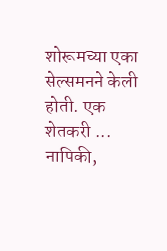शोरूमच्या एका सेल्समनने केली होती. एक शेतकरी ...
नापिकी,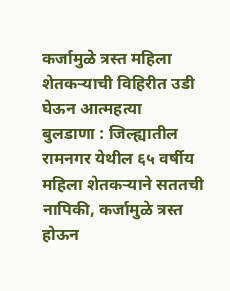कर्जामुळे त्रस्त महिला शेतकऱ्याची विहिरीत उडी घेऊन आत्महत्या
बुलडाणा : जिल्ह्यातील रामनगर येथील ६५ वर्षीय महिला शेतकऱ्याने सततची नापिकी, कर्जामुळे त्रस्त होऊन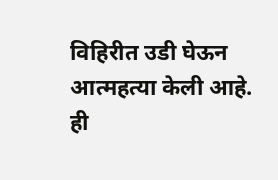विहिरीत उडी घेऊन आत्महत्या केली आहे. ही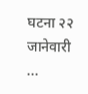घटना २२ जानेवारी ...